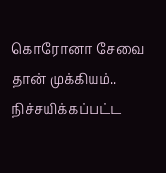கொரோனா சேவை தான் முக்கியம்.. நிச்சயிக்கப்பட்ட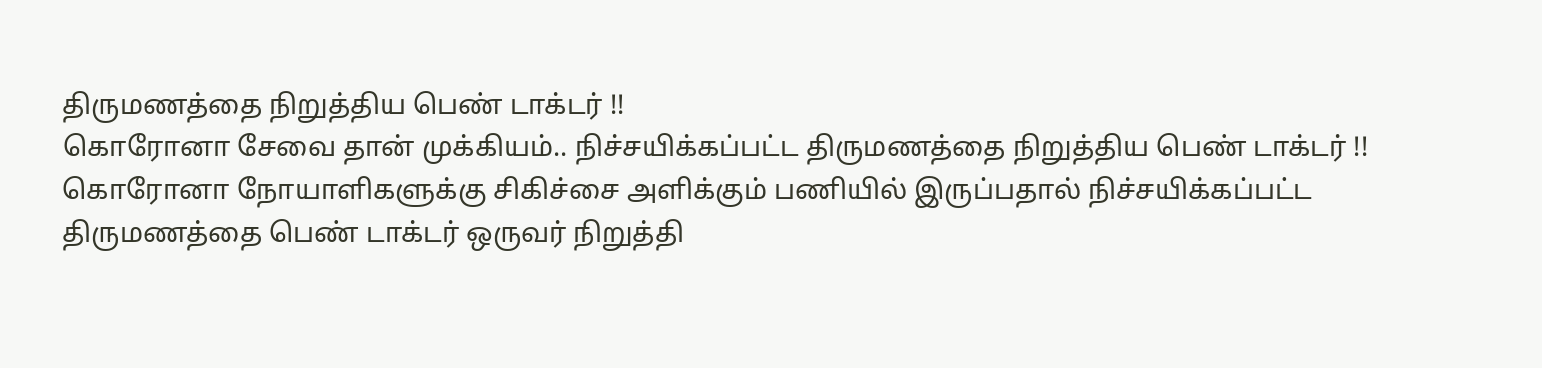திருமணத்தை நிறுத்திய பெண் டாக்டர் !!
கொரோனா சேவை தான் முக்கியம்.. நிச்சயிக்கப்பட்ட திருமணத்தை நிறுத்திய பெண் டாக்டர் !!
கொரோனா நோயாளிகளுக்கு சிகிச்சை அளிக்கும் பணியில் இருப்பதால் நிச்சயிக்கப்பட்ட திருமணத்தை பெண் டாக்டர் ஒருவர் நிறுத்தி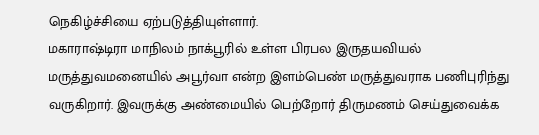நெகிழ்ச்சியை ஏற்படுத்தியுள்ளார்.
மகாராஷ்டிரா மாநிலம் நாக்பூரில் உள்ள பிரபல இருதயவியல் மருத்துவமனையில் அபூர்வா என்ற இளம்பெண் மருத்துவராக பணிபுரிந்து வருகிறார். இவருக்கு அண்மையில் பெற்றோர் திருமணம் செய்துவைக்க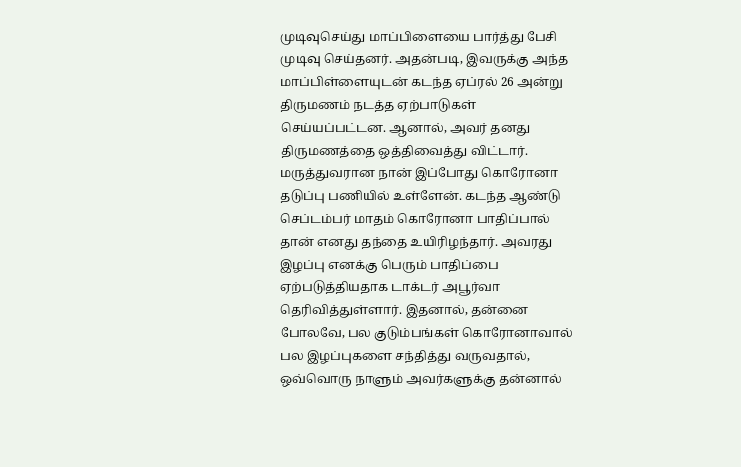முடிவுசெய்து மாப்பிளையை பார்த்து பேசி முடிவு செய்தனர். அதன்படி, இவருக்கு அந்த மாப்பிள்ளையுடன் கடந்த ஏப்ரல் 26 அன்று திருமணம் நடத்த ஏற்பாடுகள் செய்யப்பட்டன. ஆனால், அவர் தனது திருமணத்தை ஒத்திவைத்து விட்டார்.
மருத்துவரான நான் இப்போது கொரோனா தடுப்பு பணியில் உள்ளேன். கடந்த ஆண்டு செப்டம்பர் மாதம் கொரோனா பாதிப்பால் தான் எனது தந்தை உயிரிழந்தார். அவரது இழப்பு எனக்கு பெரும் பாதிப்பை ஏற்படுத்தியதாக டாக்டர் அபூர்வா தெரிவித்துள்ளார். இதனால், தன்னை போலவே, பல குடும்பங்கள் கொரோனாவால் பல இழப்புகளை சந்தித்து வருவதால், ஒவ்வொரு நாளும் அவர்களுக்கு தன்னால்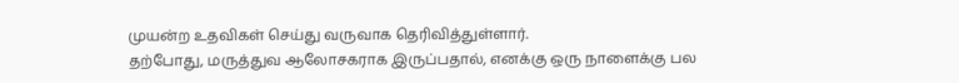முயன்ற உதவிகள் செய்து வருவாக தெரிவித்துள்ளார்.
தற்போது, மருத்துவ ஆலோசகராக இருப்பதால், எனக்கு ஒரு நாளைக்கு பல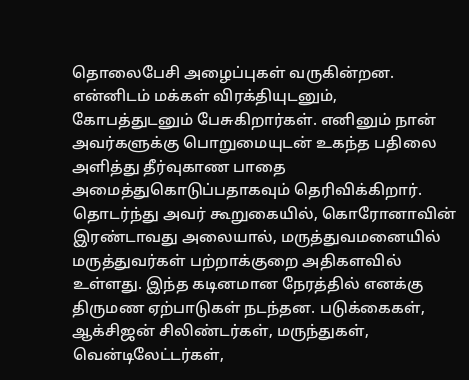தொலைபேசி அழைப்புகள் வருகின்றன. என்னிடம் மக்கள் விரக்தியுடனும், கோபத்துடனும் பேசுகிறார்கள். எனினும் நான் அவர்களுக்கு பொறுமையுடன் உகந்த பதிலை அளித்து தீர்வுகாண பாதை அமைத்துகொடுப்பதாகவும் தெரிவிக்கிறார்.
தொடர்ந்து அவர் கூறுகையில், கொரோனாவின் இரண்டாவது அலையால், மருத்துவமனையில் மருத்துவர்கள் பற்றாக்குறை அதிகளவில் உள்ளது. இந்த கடினமான நேரத்தில் எனக்கு திருமண ஏற்பாடுகள் நடந்தன. படுக்கைகள், ஆக்சிஜன் சிலிண்டர்கள், மருந்துகள், வென்டிலேட்டர்கள்,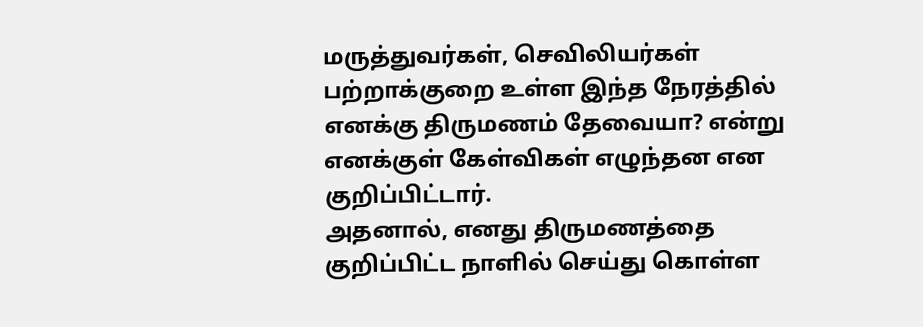மருத்துவர்கள், செவிலியர்கள் பற்றாக்குறை உள்ள இந்த நேரத்தில் எனக்கு திருமணம் தேவையா? என்று எனக்குள் கேள்விகள் எழுந்தன என குறிப்பிட்டார்.
அதனால், எனது திருமணத்தை குறிப்பிட்ட நாளில் செய்து கொள்ள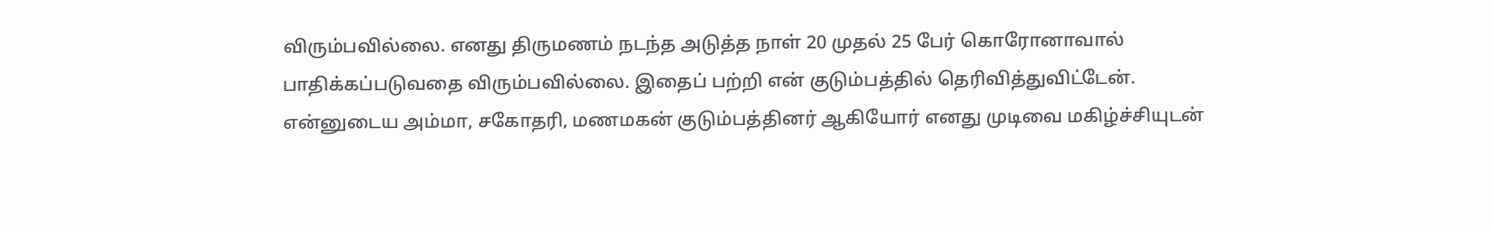விரும்பவில்லை. எனது திருமணம் நடந்த அடுத்த நாள் 20 முதல் 25 பேர் கொரோனாவால் பாதிக்கப்படுவதை விரும்பவில்லை. இதைப் பற்றி என் குடும்பத்தில் தெரிவித்துவிட்டேன். என்னுடைய அம்மா, சகோதரி, மணமகன் குடும்பத்தினர் ஆகியோர் எனது முடிவை மகிழ்ச்சியுடன்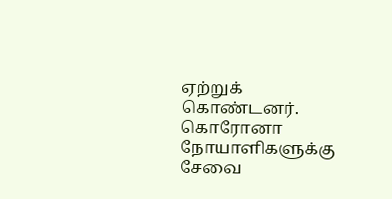ஏற்றுக் கொண்டனர். கொரோனா நோயாளிகளுக்கு சேவை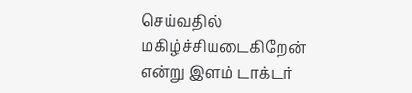செய்வதில் மகிழ்ச்சியடைகிறேன் என்று இளம் டாக்டர்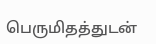பெருமிதத்துடன்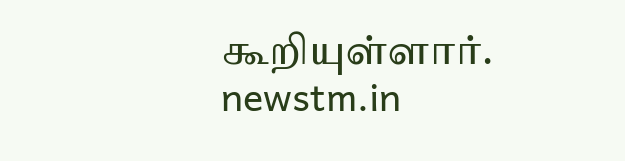கூறியுள்ளார்.
newstm.in